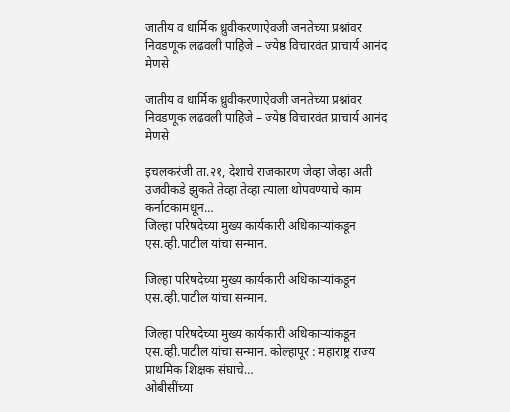जातीय व धार्मिक ध्रुवीकरणाऐवजी जनतेच्या प्रश्नांवर निवडणूक लढवली पाहिजे – ज्येष्ठ विचारवंत प्राचार्य आनंद मेणसे

जातीय व धार्मिक ध्रुवीकरणाऐवजी जनतेच्या प्रश्नांवर निवडणूक लढवली पाहिजे – ज्येष्ठ विचारवंत प्राचार्य आनंद मेणसे

इचलकरंजी ता.२१, देशाचे राजकारण जेव्हा जेव्हा अती उजवीकडे झुकते तेव्हा तेव्हा त्याला थोपवण्याचे काम कर्नाटकामधून…
जिल्हा परिषदेच्या मुख्य कार्यकारी अधिकाऱ्यांकडून एस.व्ही.पाटील यांचा सन्मान.

जिल्हा परिषदेच्या मुख्य कार्यकारी अधिकाऱ्यांकडून एस.व्ही.पाटील यांचा सन्मान.

जिल्हा परिषदेच्या मुख्य कार्यकारी अधिकाऱ्यांकडून एस.व्ही.पाटील यांचा सन्मान. कोल्हापूर : महाराष्ट्र राज्य प्राथमिक शिक्षक संघाचे…
ओबीसींच्या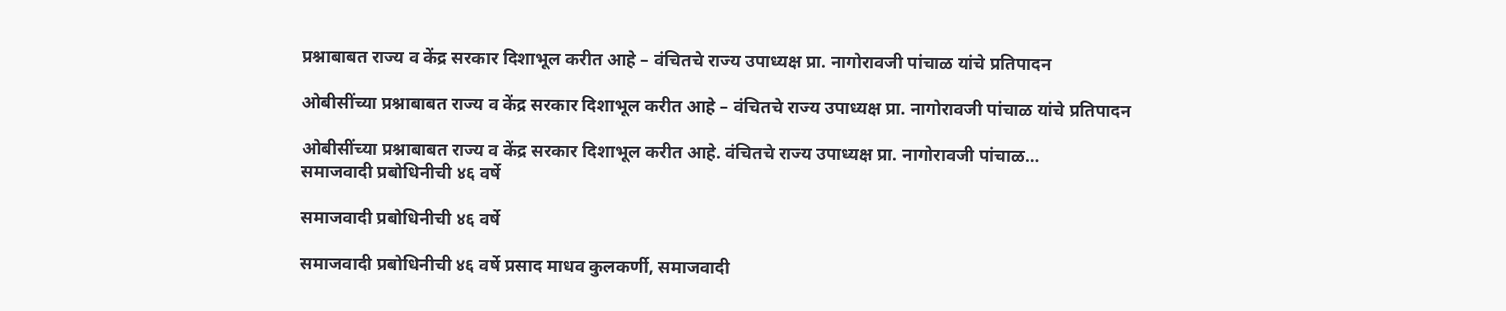प्रश्नाबाबत राज्य व केंद्र सरकार दिशाभूल करीत आहे – वंचितचे राज्य उपाध्यक्ष प्रा. नागोरावजी पांचाळ यांचे प्रतिपादन

ओबीसींच्या प्रश्नाबाबत राज्य व केंद्र सरकार दिशाभूल करीत आहे – वंचितचे राज्य उपाध्यक्ष प्रा. नागोरावजी पांचाळ यांचे प्रतिपादन

ओबीसींच्या प्रश्नाबाबत राज्य व केंद्र सरकार दिशाभूल करीत आहे. वंचितचे राज्य उपाध्यक्ष प्रा. नागोरावजी पांचाळ…
समाजवादी प्रबोधिनीची ४६ वर्षे

समाजवादी प्रबोधिनीची ४६ वर्षे

समाजवादी प्रबोधिनीची ४६ वर्षे प्रसाद माधव कुलकर्णी, समाजवादी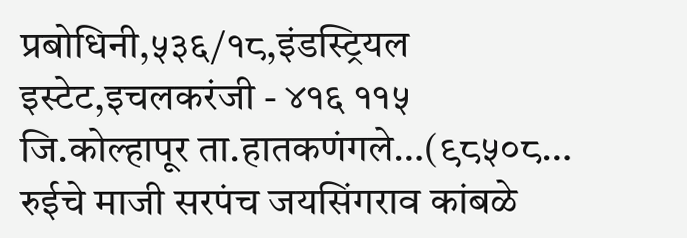प्रबोधिनी,५३६/१८,इंडस्ट्रियल इस्टेट,इचलकरंजी - ४१६ ११५ जि.कोल्हापूर ता.हातकणंगले…(९८५०८…
रुईचे माजी सरपंच जयसिंगराव कांबळे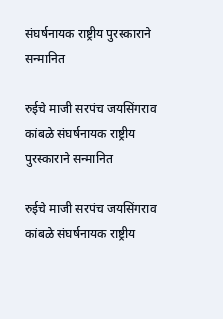संघर्षनायक राष्ट्रीय पुरस्काराने सन्मानित

रुईचे माजी सरपंच जयसिंगराव कांबळे संघर्षनायक राष्ट्रीय पुरस्काराने सन्मानित

रुईचे माजी सरपंच जयसिंगराव कांबळे संघर्षनायक राष्ट्रीय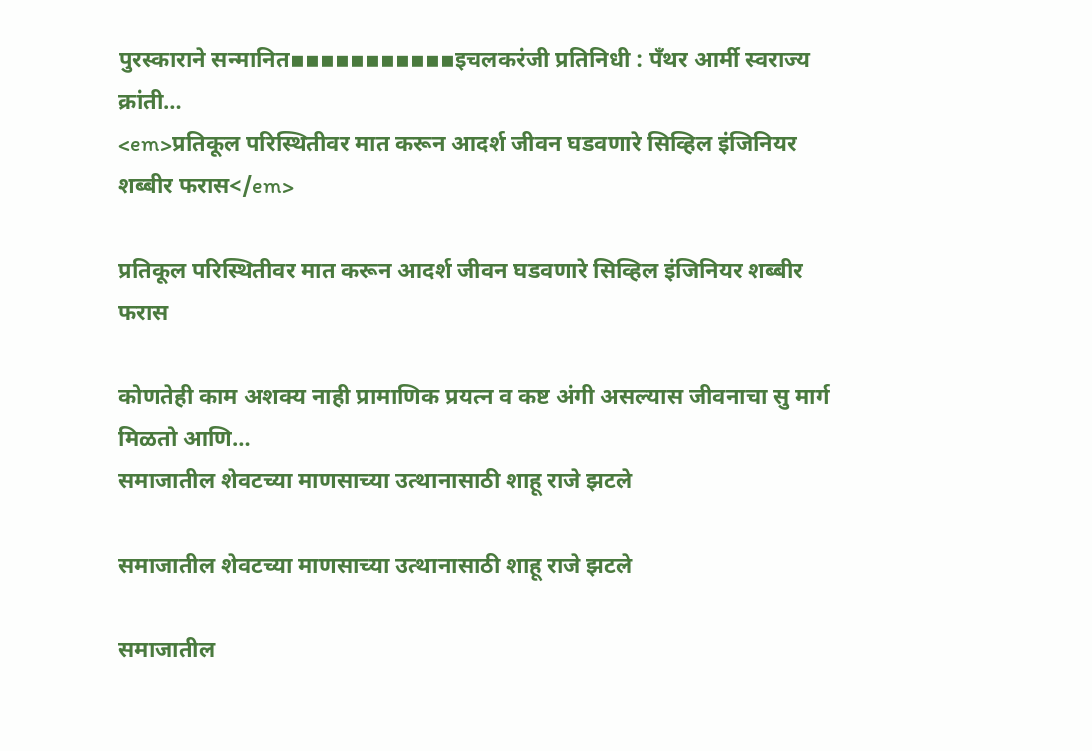पुरस्काराने सन्मानित▪▪▪▪▪▪▪▪▪▪▪इचलकरंजी प्रतिनिधी : पॅंथर आर्मी स्वराज्य क्रांती…
<em>प्रतिकूल परिस्थितीवर मात करून आदर्श जीवन घडवणारे सिव्हिल इंजिनियर शब्बीर फरास</em>

प्रतिकूल परिस्थितीवर मात करून आदर्श जीवन घडवणारे सिव्हिल इंजिनियर शब्बीर फरास

कोणतेही काम अशक्य नाही प्रामाणिक प्रयत्न व कष्ट अंगी असल्यास जीवनाचा सु मार्ग मिळतो आणि…
समाजातील शेवटच्या माणसाच्या उत्थानासाठी शाहू राजे झटले

समाजातील शेवटच्या माणसाच्या उत्थानासाठी शाहू राजे झटले

समाजातील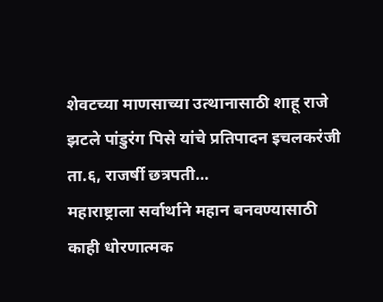शेवटच्या माणसाच्या उत्थानासाठी शाहू राजे झटले पांडुरंग पिसे यांचे प्रतिपादन इचलकरंजी ता.६, राजर्षी छत्रपती…
महाराष्ट्राला सर्वार्थाने महान बनवण्यासाठी काही धोरणात्मक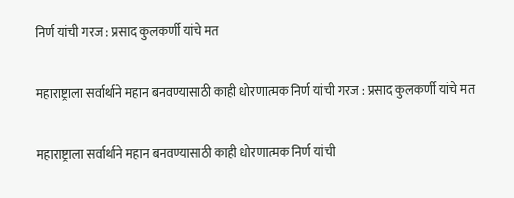निर्ण यांची गरज : प्रसाद कुलकर्णी यांचे मत

महाराष्ट्राला सर्वार्थाने महान बनवण्यासाठी काही धोरणात्मक निर्ण यांची गरज : प्रसाद कुलकर्णी यांचे मत

महाराष्ट्राला सर्वार्थाने महान बनवण्यासाठी काही धोरणात्मक निर्ण यांची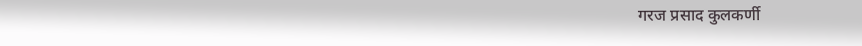गरज प्रसाद कुलकर्णी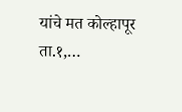यांचे मत कोल्हापूर ता.१,…